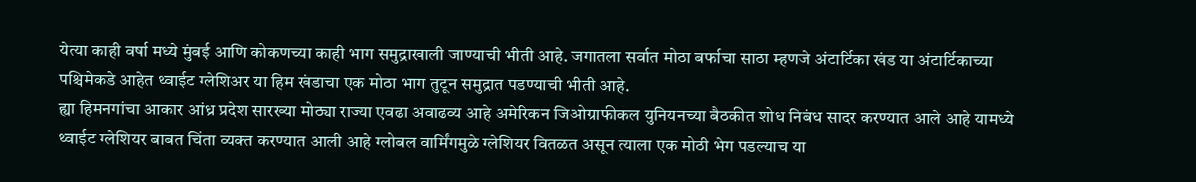येत्या काही वर्षा मध्ये मुंबई आणि कोकणच्या काही भाग समुद्राखाली जाण्याची भीती आहे. जगातला सर्वात मोठा बर्फाचा साठा म्हणजे अंटार्टिका खंड या अंटार्टिकाच्या पश्चिमेकडे आहेत थ्वाईट ग्लेशिअर या हिम खंडाचा एक मोठा भाग तुटून समुद्रात पडण्याची भीती आहे.
ह्या हिमनगांचा आकार आंध्र प्रदेश सारख्या मोठ्या राज्या एवढा अवाढव्य आहे अमेरिकन जिओग्राफीकल युनियनच्या बैठकीत शोध निबंध सादर करण्यात आले आहे यामध्ये थ्वाईट ग्लेशियर बाबत चिंता व्यक्त करण्यात आली आहे ग्लोबल वार्मिंगमुळे ग्लेशियर वितळत असून त्याला एक मोठी भेग पडल्याच या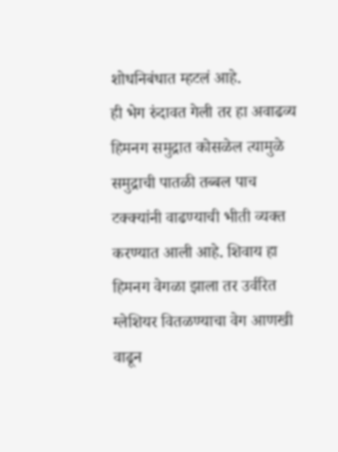शोधनिबंधात म्हटलं आहे.
ही भेग रुंदावत गेली तर हा अवाढव्य हिमनग समुद्रात कोसळेल त्यामुळे समुद्राची पातळी तब्बल पाच टक्क्यांनी वाढण्याची भीती व्यक्त करण्यात आली आहे. शिवाय हा हिमनग वेगळा झाला तर उर्वरित ग्लेशियर वितळण्याचा वेग आणखी वाढून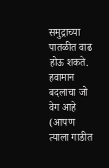समुद्राच्या पातळीत वाढ होऊ शकते.
हवामान बदलाचा जो वेग आहे (आपण त्याला गाडीत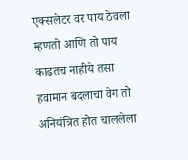एक्सलेटर वर पाय ठेवला म्हणतो आणि तो पाय काढतच नाहीये तसा हवामान बदलाचा वेग तो अनियंत्रित होत चाललेला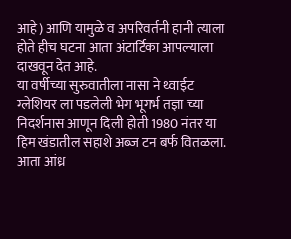आहे) आणि यामुळे व अपरिवर्तनी हानी त्याला होते हीच घटना आता अंटार्टिका आपल्याला दाखवून देत आहे.
या वर्षीच्या सुरुवातीला नासा ने थ्वाईट ग्लेशियर ला पडलेली भेग भूगर्भ तज्ञा च्या निदर्शनास आणून दिली होती 1980 नंतर या हिम खंडातील सहाशे अब्ज टन बर्फ वितळला. आता आंध्र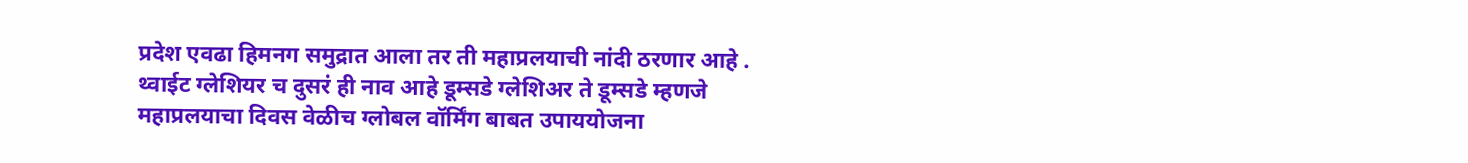प्रदेश एवढा हिमनग समुद्रात आला तर ती महाप्रलयाची नांदी ठरणार आहे .
थ्वाईट ग्लेशियर च दुसरं ही नाव आहे डूम्सडे ग्लेशिअर ते डूम्सडे म्हणजे महाप्रलयाचा दिवस वेळीच ग्लोबल वॉर्मिंग बाबत उपाययोजना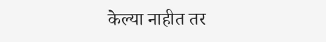केल्या नाहीत तर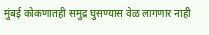मुंबई कोकणातही समुद्र घुसण्यास वेळ लागणार नाही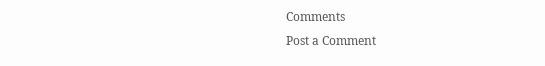Comments
Post a Comment